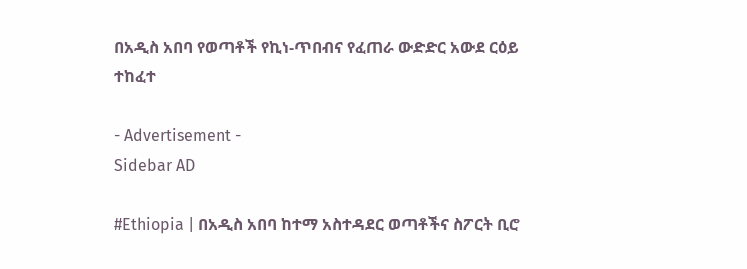በአዲስ አበባ የወጣቶች የኪነ-ጥበብና የፈጠራ ውድድር አውደ ርዕይ ተከፈተ

- Advertisement -
Sidebar AD

#Ethiopia | በአዲስ አበባ ከተማ አስተዳደር ወጣቶችና ስፖርት ቢሮ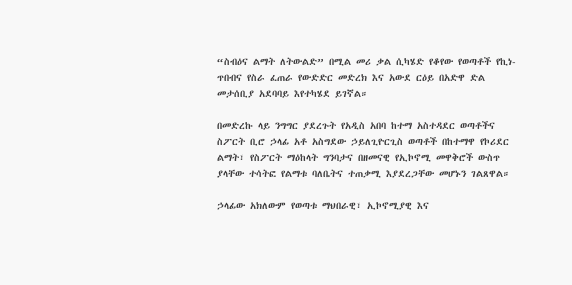“ስብዕና ልማት ለትውልድ” በሚል መሪ ቃል ሲካሄድ የቆየው የወጣቶች የኪነ-ጥበብና የስራ ፈጠራ የውድድር መድረክ እና አውደ ርዕይ በአድዋ ድል መታሰቢያ አደባባይ እየተካሄደ ይገኛል።

በመድረኩ ላይ ንግግር ያደረጉት የአዲስ አበባ ከተማ አስተዳደር ወጣቶችና ስፖርት ቢሮ ኃላፊ አቶ አስግደው ኃይለጊዮርጊስ ወጣቶች በከተማዋ የኮሪደር ልማት፣ የስፖርት ማዕከላት ግንባታና በዘመናዊ የኢኮኖሚ መዋቅሮች ውስጥ ያላቸው ተሳትፎ የልማቱ ባለቤትና ተጠቃሚ እያደረጋቸው መሆኑን ገልጸዋል።

ኃላፊው አክለውም የወጣቱ ማህበራዊ፣ ኢኮኖሚያዊ እና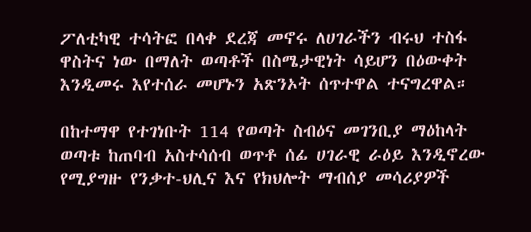ፖለቲካዊ ተሳትፎ በላቀ ደረጃ መኖሩ ለሀገራችን ብሩህ ተስፋ ዋስትና ነው በማለት ወጣቶች በስሜታዊነት ሳይሆን በዕውቀት እንዲመሩ እየተሰራ መሆኑን አጽንኦት ሰጥተዋል ተናግረዋል።

በከተማዋ የተገነቡት 114 የወጣት ስብዕና መገንቢያ ማዕከላት ወጣቱ ከጠባብ አስተሳሰብ ወጥቶ ሰፊ ሀገራዊ ራዕይ እንዲኖረው የሚያግዙ የንቃተ-ህሊና እና የክህሎት ማብሰያ መሳሪያዎች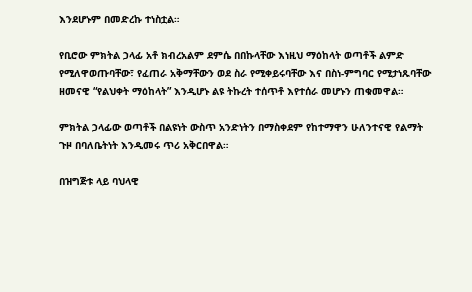እንደሆኑም በመድረኩ ተነስቷል።

የቢሮው ምክትል ኃላፊ አቶ ክብረአልም ደምሴ በበኩላቸው እነዚህ ማዕከላት ወጣቶች ልምድ የሚለዋወጡባቸው፣ የፈጠራ አቅማቸውን ወደ ስራ የሚቀይሩባቸው እና በስነ-ምግባር የሚታነጹባቸው ዘመናዊ “የልህቀት ማዕከላት” እንዲሆኑ ልዩ ትኩረት ተሰጥቶ እየተሰራ መሆኑን ጠቁመዋል።

ምክትል ኃላፊው ወጣቶች በልዩነት ውስጥ አንድነትን በማስቀደም የከተማዋን ሁለንተናዊ የልማት ጉዞ በባለቤትነት እንዲመሩ ጥሪ አቅርበዋል።

በዝግጅቱ ላይ ባህላዊ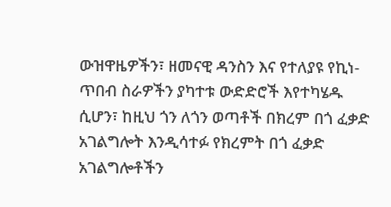ውዝዋዜዎችን፣ ዘመናዊ ዳንስን እና የተለያዩ የኪነ-ጥበብ ስራዎችን ያካተቱ ውድድሮች እየተካሄዱ ሲሆን፣ ከዚህ ጎን ለጎን ወጣቶች በክረም በጎ ፈቃድ አገልግሎት እንዲሳተፉ የክረምት በጎ ፈቃድ አገልግሎቶችን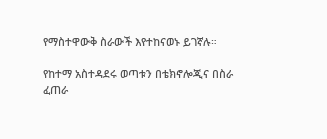የማስተዋውቅ ስራውች እየተከናወኑ ይገኛሉ።

የከተማ አስተዳደሩ ወጣቱን በቴክኖሎጂና በስራ ፈጠራ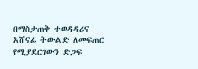በማስታጠቅ ተወዳዳሪና አሸናፊ ትውልድ ለመፍጠር የሚያደርገውን ድጋፍ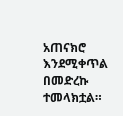አጠናክሮ እንደሚቀጥል በመድረኩ ተመላክቷል።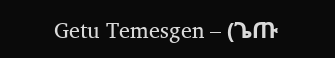Getu Temesgen – (ጌጡ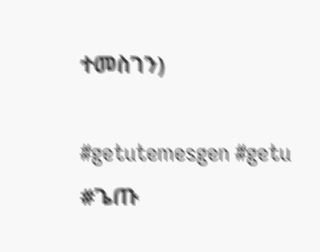ተመስገን)

#getutemesgen #getu #ጌጡ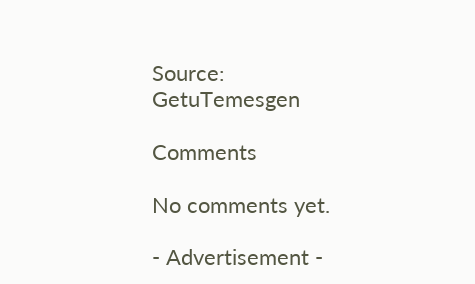Source: GetuTemesgen

Comments

No comments yet.

- Advertisement -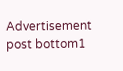Advertisement post bottom1